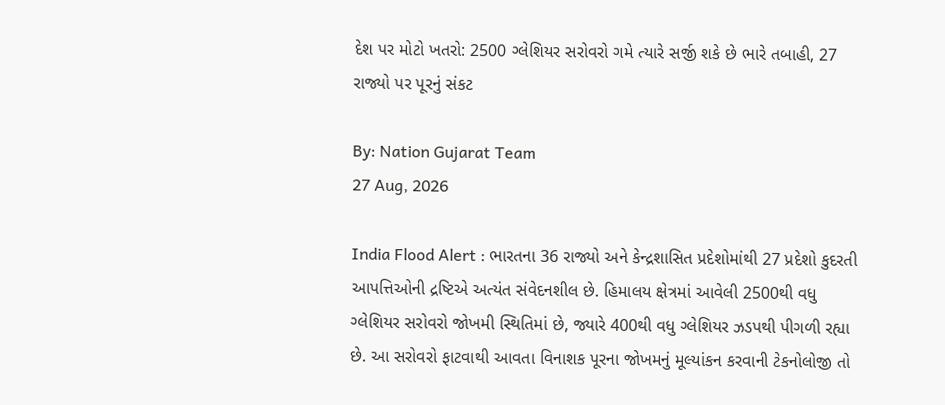દેશ પર મોટો ખતરો: 2500 ગ્લેશિયર સરોવરો ગમે ત્યારે સર્જી શકે છે ભારે તબાહી, 27 રાજ્યો પર પૂરનું સંકટ

By: Nation Gujarat Team
27 Aug, 2026

India Flood Alert : ભારતના 36 રાજ્યો અને કેન્દ્રશાસિત પ્રદેશોમાંથી 27 પ્રદેશો કુદરતી આપત્તિઓની દ્રષ્ટિએ અત્યંત સંવેદનશીલ છે. હિમાલય ક્ષેત્રમાં આવેલી 2500થી વધુ ગ્લેશિયર સરોવરો જોખમી સ્થિતિમાં છે, જ્યારે 400થી વધુ ગ્લેશિયર ઝડપથી પીગળી રહ્યા છે. આ સરોવરો ફાટવાથી આવતા વિનાશક પૂરના જોખમનું મૂલ્યાંકન કરવાની ટેકનોલોજી તો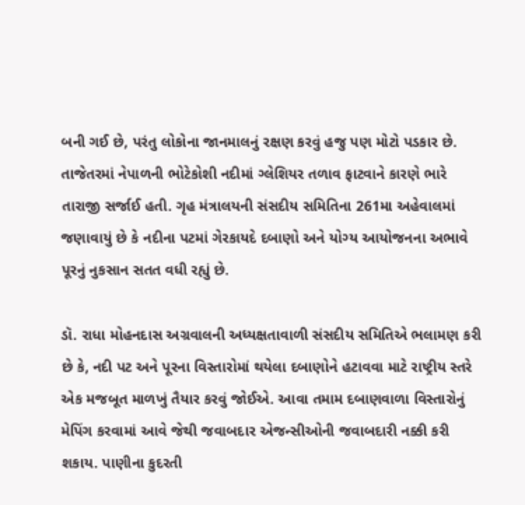બની ગઈ છે, પરંતુ લોકોના જાનમાલનું રક્ષણ કરવું હજુ પણ મોટો પડકાર છે. તાજેતરમાં નેપાળની ભોટેકોશી નદીમાં ગ્લેશિયર તળાવ ફાટવાને કારણે ભારે તારાજી સર્જાઈ હતી. ગૃહ મંત્રાલયની સંસદીય સમિતિના 261મા અહેવાલમાં જણાવાયું છે કે નદીના પટમાં ગેરકાયદે દબાણો અને યોગ્ય આયોજનના અભાવે પૂરનું નુકસાન સતત વધી રહ્યું છે.

ડૉ. રાધા મોહનદાસ અગ્રવાલની અધ્યક્ષતાવાળી સંસદીય સમિતિએ ભલામણ કરી છે કે, નદી પટ અને પૂરના વિસ્તારોમાં થયેલા દબાણોને હટાવવા માટે રાષ્ટ્રીય સ્તરે એક મજબૂત માળખું તૈયાર કરવું જોઈએ. આવા તમામ દબાણવાળા વિસ્તારોનું મેપિંગ કરવામાં આવે જેથી જવાબદાર એજન્સીઓની જવાબદારી નક્કી કરી શકાય. પાણીના કુદરતી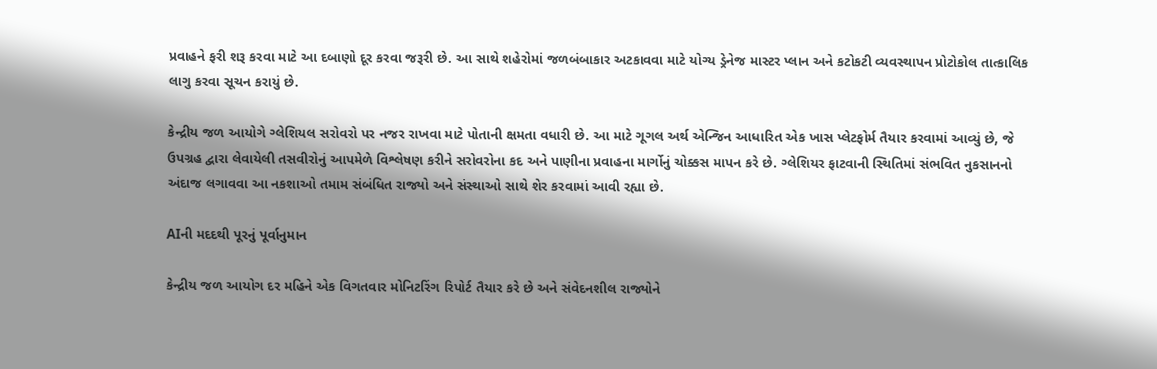પ્રવાહને ફરી શરૂ કરવા માટે આ દબાણો દૂર કરવા જરૂરી છે. આ સાથે શહેરોમાં જળબંબાકાર અટકાવવા માટે યોગ્ય ડ્રેનેજ માસ્ટર પ્લાન અને કટોકટી વ્યવસ્થાપન પ્રોટોકોલ તાત્કાલિક લાગુ કરવા સૂચન કરાયું છે.

કેન્દ્રીય જળ આયોગે ગ્લેશિયલ સરોવરો પર નજર રાખવા માટે પોતાની ક્ષમતા વધારી છે. આ માટે ગૂગલ અર્થ એન્જિન આધારિત એક ખાસ પ્લેટફોર્મ તૈયાર કરવામાં આવ્યું છે, જે ઉપગ્રહ દ્વારા લેવાયેલી તસવીરોનું આપમેળે વિશ્લેષણ કરીને સરોવરોના કદ અને પાણીના પ્રવાહના માર્ગોનું ચોક્કસ માપન કરે છે. ગ્લેશિયર ફાટવાની સ્થિતિમાં સંભવિત નુકસાનનો અંદાજ લગાવવા આ નકશાઓ તમામ સંબંધિત રાજ્યો અને સંસ્થાઓ સાથે શેર કરવામાં આવી રહ્યા છે.

AIની મદદથી પૂરનું પૂર્વાનુમાન

કેન્દ્રીય જળ આયોગ દર મહિને એક વિગતવાર મોનિટરિંગ રિપોર્ટ તૈયાર કરે છે અને સંવેદનશીલ રાજ્યોને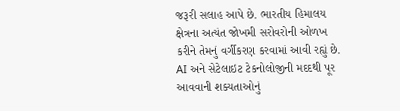જરૂરી સલાહ આપે છે. ભારતીય હિમાલય ક્ષેત્રના અત્યંત જોખમી સરોવરોની ઓળખ કરીને તેમનું વર્ગીકરણ કરવામાં આવી રહ્યું છે. AI અને સેટેલાઇટ ટેકનોલોજીની મદદથી પૂર આવવાની શક્યતાઓનું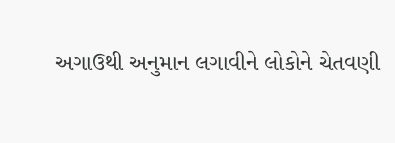અગાઉથી અનુમાન લગાવીને લોકોને ચેતવણી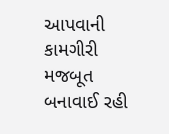આપવાની કામગીરી મજબૂત બનાવાઈ રહી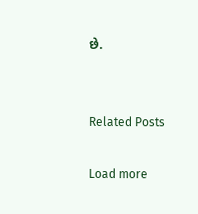છે.


Related Posts

Load more